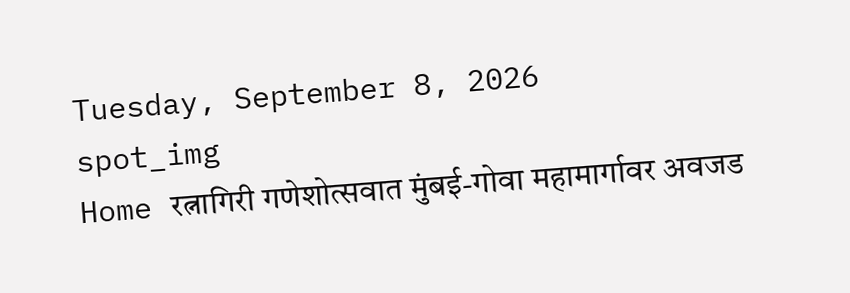Tuesday, September 8, 2026
spot_img
Home रत्नागिरी गणेशोत्सवात मुंबई-गोवा महामार्गावर अवजड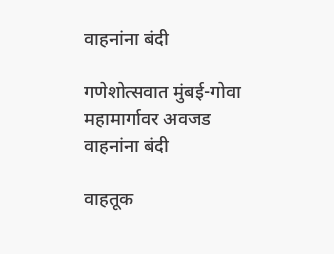वाहनांना बंदी

गणेशोत्सवात मुंबई-गोवा महामार्गावर अवजड वाहनांना बंदी

वाहतूक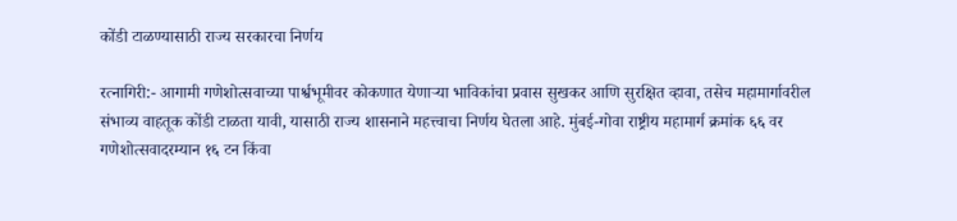कोंडी टाळण्यासाठी राज्य सरकारचा निर्णय

रत्नागिरी:- आगामी गणेशोत्सवाच्या पार्श्वभूमीवर कोकणात येणाऱ्या भाविकांचा प्रवास सुखकर आणि सुरक्षित व्हावा, तसेच महामार्गावरील संभाव्य वाहतूक कोंडी टाळता यावी, यासाठी राज्य शासनाने महत्त्वाचा निर्णय घेतला आहे. मुंबई-गोवा राष्ट्रीय महामार्ग क्रमांक ६६ वर गणेशोत्सवादरम्यान १६ टन किंवा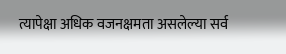त्यापेक्षा अधिक वजनक्षमता असलेल्या सर्व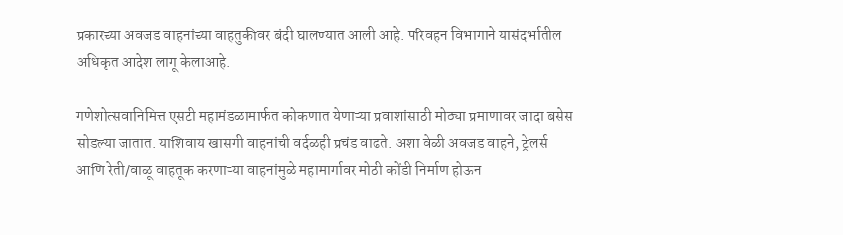प्रकारच्या अवजड वाहनांच्या वाहतुकीवर बंदी घालण्यात आली आहे. परिवहन विभागाने यासंदर्भातील अधिकृत आदेश लागू केलाआहे.

गणेशोत्सवानिमित्त एसटी महामंडळामार्फत कोकणात येणाऱ्या प्रवाशांसाठी मोठ्या प्रमाणावर जादा बसेस सोडल्या जातात. याशिवाय खासगी वाहनांची वर्दळही प्रचंड वाढते. अशा वेळी अवजड वाहने, ट्रेलर्स आणि रेती/वाळू वाहतूक करणाऱ्या वाहनांमुळे महामार्गावर मोठी कोंडी निर्माण होऊन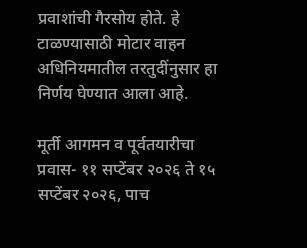प्रवाशांची गैरसोय होते. हे टाळण्यासाठी मोटार वाहन अधिनियमातील तरतुदींनुसार हा निर्णय घेण्यात आला आहे.

मूर्ती आगमन व पूर्वतयारीचा प्रवास- ११ सप्टेंबर २०२६ ते १५ सप्टेंबर २०२६, पाच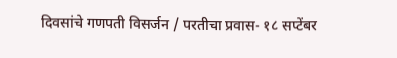दिवसांचे गणपती विसर्जन / परतीचा प्रवास- १८ सप्टेंबर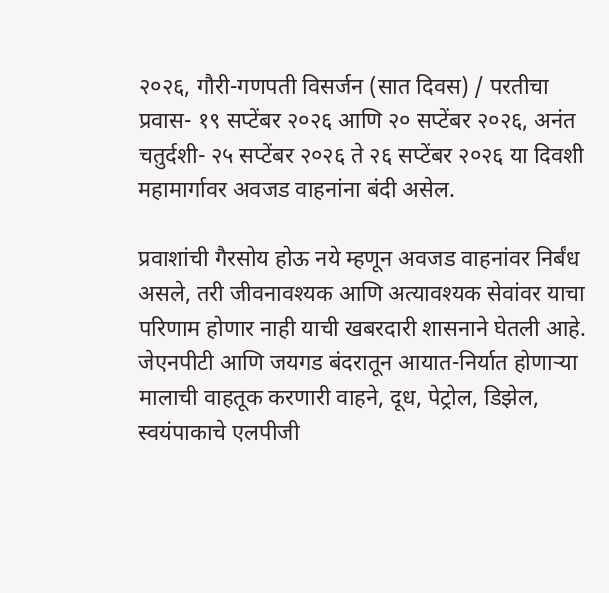२०२६, गौरी-गणपती विसर्जन (सात दिवस) / परतीचा प्रवास- १९ सप्टेंबर २०२६ आणि २० सप्टेंबर २०२६, अनंत चतुर्दशी- २५ सप्टेंबर २०२६ ते २६ सप्टेंबर २०२६ या दिवशी महामार्गावर अवजड वाहनांना बंदी असेल.

प्रवाशांची गैरसोय होऊ नये म्हणून अवजड वाहनांवर निर्बंध असले, तरी जीवनावश्यक आणि अत्यावश्यक सेवांवर याचा परिणाम होणार नाही याची खबरदारी शासनाने घेतली आहे. जेएनपीटी आणि जयगड बंदरातून आयात-निर्यात होणाऱ्या मालाची वाहतूक करणारी वाहने, दूध, पेट्रोल, डिझेल, स्वयंपाकाचे एलपीजी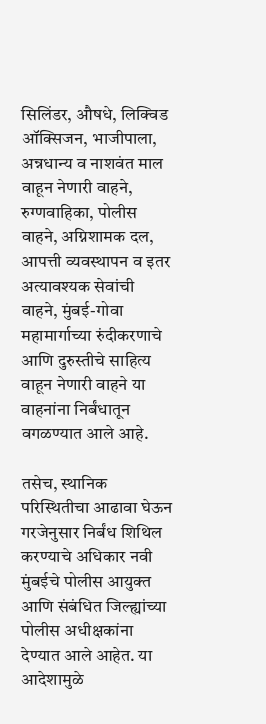सिलिंडर, औषधे, लिक्विड ऑक्सिजन, भाजीपाला, अन्नधान्य व नाशवंत माल वाहून नेणारी वाहने, रुग्णवाहिका, पोलीस वाहने, अग्निशामक दल, आपत्ती व्यवस्थापन व इतर अत्यावश्यक सेवांची वाहने, मुंबई-गोवा महामार्गाच्या रुंदीकरणाचे आणि दुरुस्तीचे साहित्य वाहून नेणारी वाहने या वाहनांना निर्बंधातून वगळण्यात आले आहे.

तसेच, स्थानिक परिस्थितीचा आढावा घेऊन गरजेनुसार निर्बंध शिथिल करण्याचे अधिकार नवी मुंबईचे पोलीस आयुक्त आणि संबंधित जिल्ह्यांच्या पोलीस अधीक्षकांना देण्यात आले आहेत. या आदेशामुळे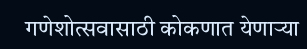गणेशोत्सवासाठी कोकणात येणाऱ्या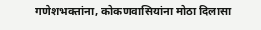गणेशभक्तांना, कोकणवासियांना मोठा दिलासा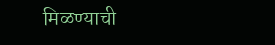मिळण्याची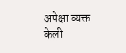अपेक्षा व्यक्त केली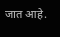जात आहे.